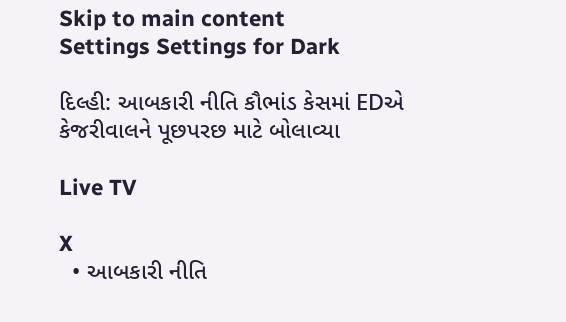Skip to main content
Settings Settings for Dark

દિલ્હી: આબકારી નીતિ કૌભાંડ કેસમાં EDએ કેજરીવાલને પૂછપરછ માટે બોલાવ્યા

Live TV

X
  • આબકારી નીતિ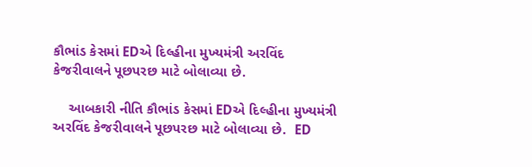કૌભાંડ કેસમાં EDએ દિલ્હીના મુખ્યમંત્રી અરવિંદ કેજરીવાલને પૂછપરછ માટે બોલાવ્યા છે.

    આબકારી નીતિ કૌભાંડ કેસમાં EDએ દિલ્હીના મુખ્યમંત્રી અરવિંદ કેજરીવાલને પૂછપરછ માટે બોલાવ્યા છે.  ED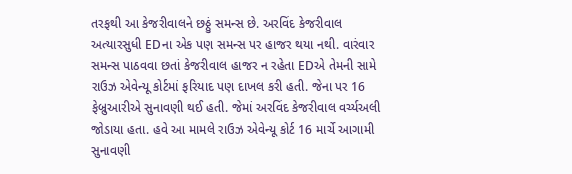તરફથી આ કેજરીવાલને છઠ્ઠું સમન્સ છે. અરવિંદ કેજરીવાલ અત્યારસુધી EDના એક પણ સમન્સ પર હાજર થયા નથી. વારંવાર સમન્સ પાઠવવા છતાં કેજરીવાલ હાજર ન રહેતા EDએ તેમની સામે રાઉઝ એવેન્યૂ કોર્ટમાં ફરિયાદ પણ દાખલ કરી હતી. જેના પર 16 ફેબ્રુઆરીએ સુનાવણી થઈ હતી. જેમાં અરવિંદ કેજરીવાલ વર્ચ્યઅલી જોડાયા હતા. હવે આ મામલે રાઉઝ એવેન્યૂ કોર્ટ 16 માર્ચે આગામી સુનાવણી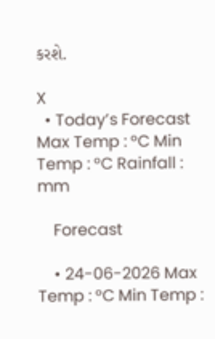કરશે.

X
  • Today’s Forecast Max Temp : °C Min Temp : °C Rainfall : mm

    Forecast

    • 24-06-2026 Max Temp : °C Min Temp :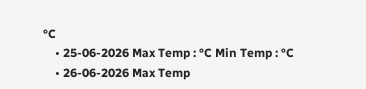°C
    • 25-06-2026 Max Temp : °C Min Temp : °C
    • 26-06-2026 Max Temp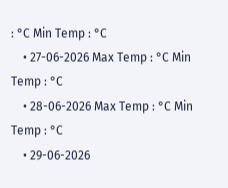: °C Min Temp : °C
    • 27-06-2026 Max Temp : °C Min Temp : °C
    • 28-06-2026 Max Temp : °C Min Temp : °C
    • 29-06-2026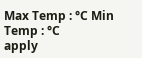Max Temp : °C Min Temp : °C
apply